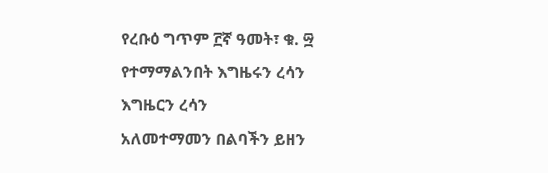የረቡዕ ግጥም ፫ኛ ዓመት፣ ቁ. ፵
የተማማልንበት እግዜሩን ረሳን
እግዜርን ረሳን
አለመተማመን በልባችን ይዘን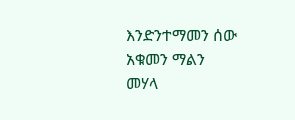እንድንተማመን ሰው አቁመን ማልን
መሃላ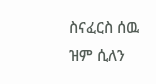ስናፈርስ ሰዉ ዝም ሲለን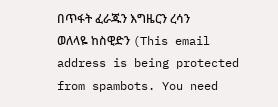በጥፋት ፈራጁን እግዜርን ረሳን
ወለላዬ ከስዊድን (This email address is being protected from spambots. You need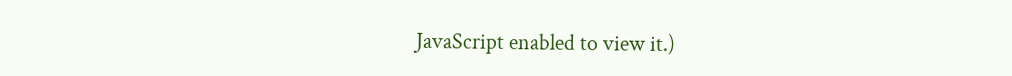JavaScript enabled to view it.)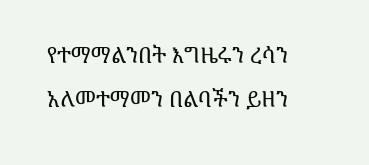የተማማልንበት እግዜሩን ረሳን
አለመተማመን በልባችን ይዘን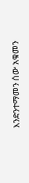እንድንተማመን ሰው አቁመን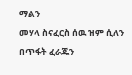ማልን
መሃላ ስናፈርስ ሰዉ ዝም ሲለን
በጥፋት ፈራጁን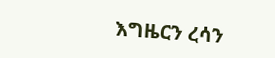እግዜርን ረሳን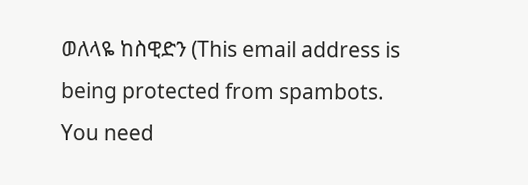ወለላዬ ከስዊድን (This email address is being protected from spambots. You need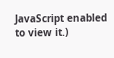JavaScript enabled to view it.)